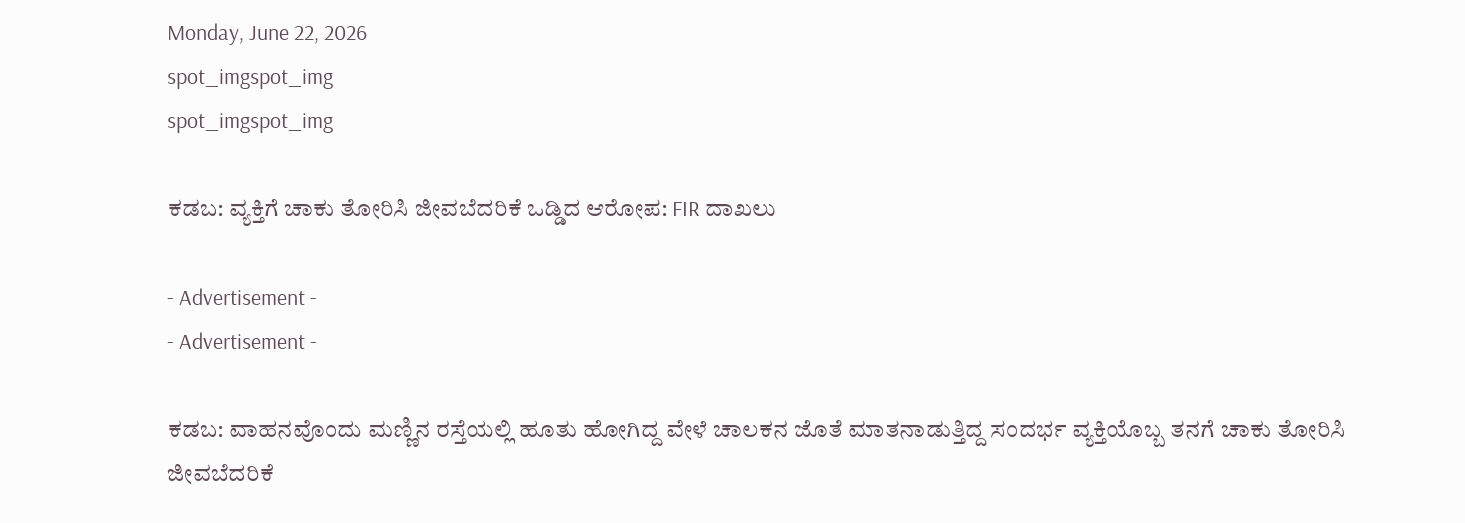Monday, June 22, 2026
spot_imgspot_img
spot_imgspot_img

ಕಡಬ: ವ್ಯಕ್ತಿಗೆ ಚಾಕು ತೋರಿಸಿ ಜೀವಬೆದರಿಕೆ ಒಡ್ಡಿದ ಆರೋಪ: FIR ದಾಖಲು

- Advertisement -
- Advertisement -

ಕಡಬ: ವಾಹನವೊಂದು ಮಣ್ಣಿನ ರಸ್ತೆಯಲ್ಲಿ ಹೂತು ಹೋಗಿದ್ದ ವೇಳೆ ಚಾಲಕನ ಜೊತೆ ಮಾತನಾಡುತ್ತಿದ್ದ ಸಂದರ್ಭ ವ್ಯಕ್ತಿಯೊಬ್ಬ ತನಗೆ ಚಾಕು ತೋರಿಸಿ ಜೀವಬೆದರಿಕೆ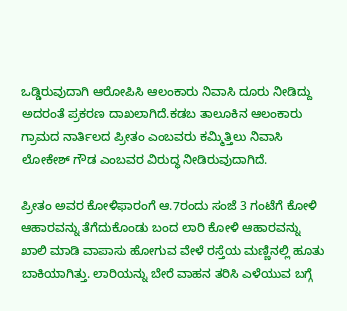ಒಡ್ಡಿರುವುದಾಗಿ ಆರೋಪಿಸಿ ಆಲಂಕಾರು ನಿವಾಸಿ ದೂರು ನೀಡಿದ್ದು ಅದರಂತೆ ಪ್ರಕರಣ ದಾಖಲಾಗಿದೆ.ಕಡಬ ತಾಲೂಕಿನ ಆಲಂಕಾರು ಗ್ರಾಮದ ನಾರ್ತಿಲದ ಪ್ರೀತಂ ಎಂಬವರು ಕಮ್ಮಿತ್ತಿಲು ನಿವಾಸಿ ಲೋಕೇಶ್ ಗೌಡ ಎಂಬವರ ವಿರುದ್ಧ ನೀಡಿರುವುದಾಗಿದೆ.

ಪ್ರೀತಂ ಅವರ ಕೋಳಿಫಾರಂಗೆ ಆ.7ರಂದು ಸಂಜೆ 3 ಗಂಟೆಗೆ ಕೋಳಿ ಆಹಾರವನ್ನು ತೆಗೆದುಕೊಂಡು ಬಂದ ಲಾರಿ ಕೋಳಿ ಆಹಾರವನ್ನು ಖಾಲಿ ಮಾಡಿ ವಾಪಾಸು ಹೋಗುವ ವೇಳೆ ರಸ್ತೆಯ ಮಣ್ಣಿನಲ್ಲಿ ಹೂತು ಬಾಕಿಯಾಗಿತ್ತು. ಲಾರಿಯನ್ನು ಬೇರೆ ವಾಹನ ತರಿಸಿ ಎಳೆಯುವ ಬಗ್ಗೆ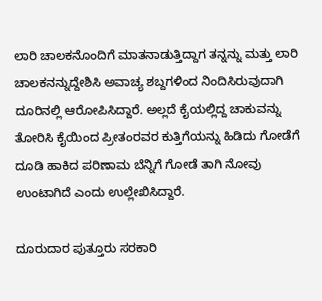ಲಾರಿ ಚಾಲಕನೊಂದಿಗೆ ಮಾತನಾಡುತ್ತಿದ್ದಾಗ ತನ್ನನ್ನು ಮತ್ತು ಲಾರಿ ಚಾಲಕನನ್ನುದ್ದೇಶಿಸಿ ಅವಾಚ್ಯ ಶಬ್ದಗಳಿಂದ ನಿಂದಿಸಿರುವುದಾಗಿ ದೂರಿನಲ್ಲಿ ಆರೋಪಿಸಿದ್ದಾರೆ. ಅಲ್ಲದೆ ಕೈಯಲ್ಲಿದ್ದ ಚಾಕುವನ್ನು ತೋರಿಸಿ ಕೈಯಿಂದ ಪ್ರೀತಂರವರ ಕುತ್ತಿಗೆಯನ್ನು ಹಿಡಿದು ಗೋಡೆಗೆ ದೂಡಿ ಹಾಕಿದ ಪರಿಣಾಮ ಬೆನ್ನಿಗೆ ಗೋಡೆ ತಾಗಿ ನೋವು ಉಂಟಾಗಿದೆ ಎಂದು ಉಲ್ಲೇಖಿಸಿದ್ದಾರೆ.

ದೂರುದಾರ ಪುತ್ತೂರು ಸರಕಾರಿ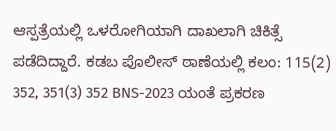ಆಸ್ಪತ್ರೆಯಲ್ಲಿ ಒಳರೋಗಿಯಾಗಿ ದಾಖಲಾಗಿ ಚಿಕಿತ್ಸೆ ಪಡೆದಿದ್ದಾರೆ. ಕಡಬ ಪೊಲೀಸ್ ಠಾಣೆಯಲ್ಲಿ ಕಲಂ: 115(2) 352, 351(3) 352 BNS-2023 ಯಂತೆ ಪ್ರಕರಣ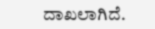ದಾಖಲಾಗಿದೆ.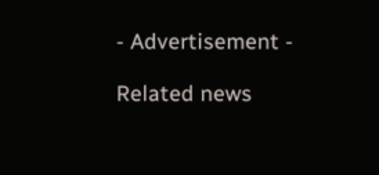- Advertisement -

Related news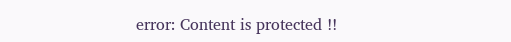error: Content is protected !!